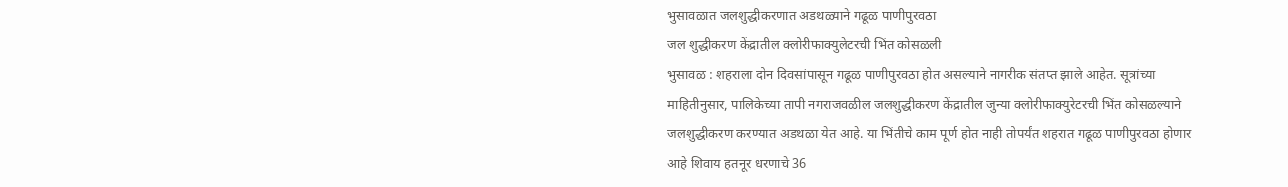भुसावळात जलशुद्धीकरणात अडथळ्याने गढूळ पाणीपुरवठा
जल शुद्धीकरण केंद्रातील क्लोरीफाक्युलेटरची भिंत कोसळली
भुसावळ : शहराला दोन दिवसांपासून गढूळ पाणीपुरवठा होत असल्याने नागरीक संतप्त झाले आहेत. सूत्रांच्या माहितीनुसार, पालिकेच्या तापी नगराजवळील जलशुद्धीकरण केंद्रातील जुन्या क्लोरीफाक्युरेटरची भिंत कोसळल्याने जलशुद्धीकरण करण्यात अडथळा येत आहे. या भिंतीचे काम पूर्ण होत नाही तोपर्यंत शहरात गढूळ पाणीपुरवठा होणार आहे शिवाय हतनूर धरणाचे 36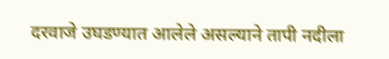दरवाजे उघडण्यात आलेले असल्याने तापी नदीला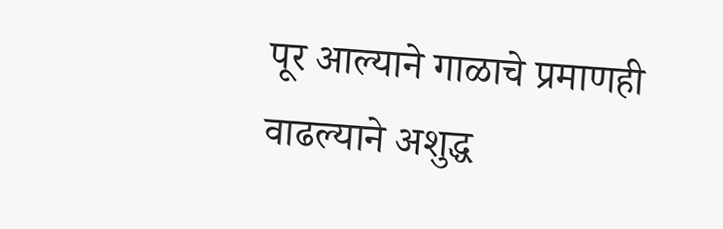पूर आल्याने गाळाचे प्रमाणही वाढल्याने अशुद्ध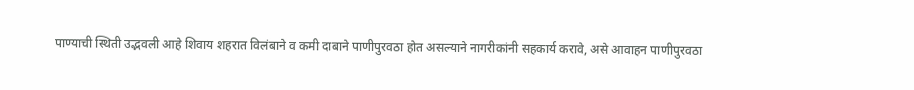पाण्याची स्थिती उद्भवली आहे शिवाय शहरात विलंबाने व कमी दाबाने पाणीपुरवठा होत असल्याने नागरीकांनी सहकार्य करावे, असे आवाहन पाणीपुरवठा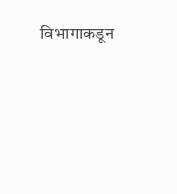विभागाकडून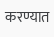करण्यात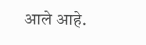आले आहे.